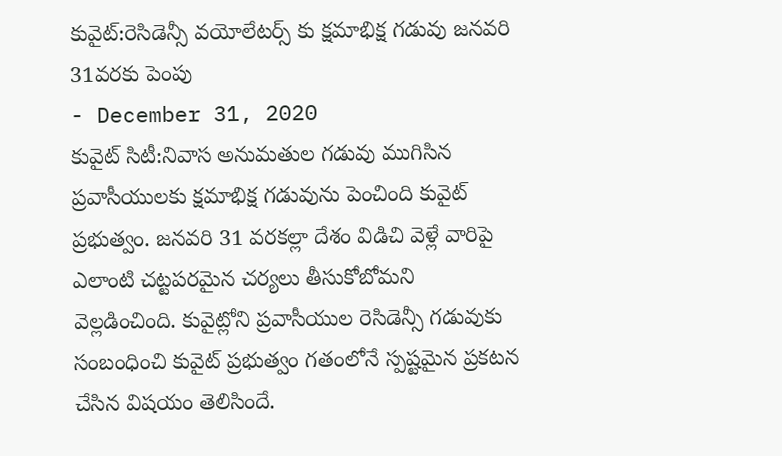కువైట్:రెసిడెన్సీ వయోలేటర్స్ కు క్షమాభిక్ష గడువు జనవరి 31వరకు పెంపు
- December 31, 2020
కువైట్ సిటీ:నివాస అనుమతుల గడువు ముగిసిన ప్రవాసీయులకు క్షమాభిక్ష గడువును పెంచింది కువైట్ ప్రభుత్వం. జనవరి 31 వరకల్లా దేశం విడిచి వెళ్లే వారిపై ఎలాంటి చట్టపరమైన చర్యలు తీసుకోబోమని వెల్లడించింది. కువైట్లోని ప్రవాసీయుల రెసిడెన్సీ గడువుకు సంబంధించి కువైట్ ప్రభుత్వం గతంలోనే స్పష్టమైన ప్రకటన చేసిన విషయం తెలిసిందే.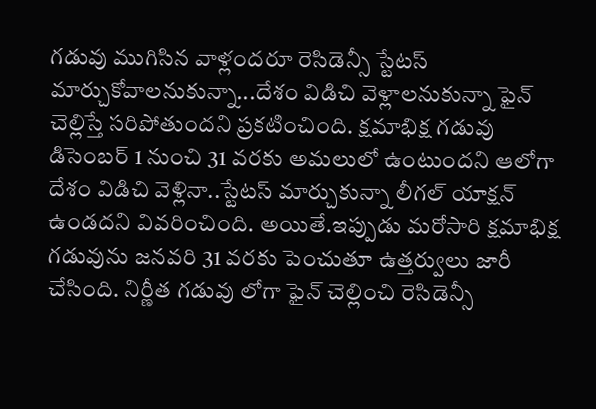గడువు ముగిసిన వాళ్లందరూ రెసిడెన్సీ స్టేటస్ మార్చుకోవాలనుకున్నా...దేశం విడిచి వెళ్లాలనుకున్నా ఫైన్ చెల్లిస్తే సరిపోతుందని ప్రకటించింది. క్షమాభిక్ష గడువు డిసెంబర్ 1 నుంచి 31 వరకు అమలులో ఉంటుందని ఆలోగా దేశం విడిచి వెళ్లినా..స్టేటస్ మార్చుకున్నా లీగల్ యాక్షన్ ఉండదని వివరించింది. అయితే.ఇప్పుడు మరోసారి క్షమాభిక్ష గడువును జనవరి 31 వరకు పెంచుతూ ఉత్తర్వులు జారీ చేసింది. నిర్ణీత గడువు లోగా ఫైన్ చెల్లించి రెసిడెన్సీ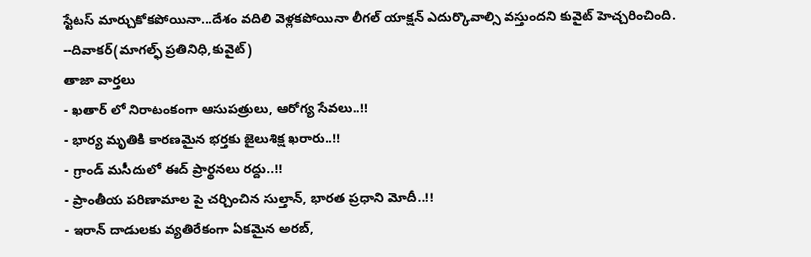స్టేటస్ మార్చుకోకపోయినా...దేశం వదిలి వెళ్లకపోయినా లీగల్ యాక్షన్ ఎదుర్కొవాల్సి వస్తుందని కువైట్ హెచ్చరించింది.
--దివాకర్(మాగల్ఫ్ ప్రతినిధి,కువైట్)
తాజా వార్తలు
- ఖతార్ లో నిరాటంకంగా ఆసుపత్రులు, ఆరోగ్య సేవలు..!!
- భార్య మృతికి కారణమైన భర్తకు జైలుశిక్ష ఖరారు..!!
- గ్రాండ్ మసీదులో ఈద్ ప్రార్థనలు రద్దు..!!
- ప్రాంతీయ పరిణామాల పై చర్చించిన సుల్తాన్, భారత ప్రధాని మోదీ..!!
- ఇరాన్ దాడులకు వ్యతిరేకంగా ఏకమైన అరబ్,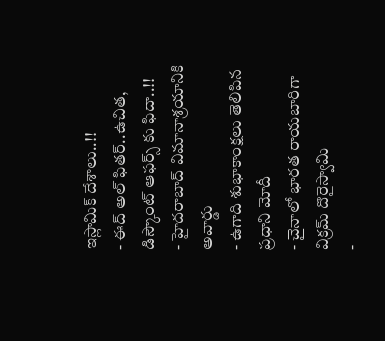ఇస్లామిక్ దేశాలు..!!
- ఈద్ అల్ ఫితర్..ఉచిత, డిస్కౌంట్ ఆఫర్స్ కు ఫిదా..!!
- హైదరాబాద్ విమానాశ్రయానికి అవార్డు
- ఉగాది శుభాకాంక్షలు తెలిపిన ప్రధాని మోదీ
- చైనాలో భారత రాయబారిగా విక్రమ్ దొరైస్వామి
-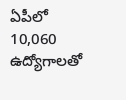ఏపీలో 10,060 ఉద్యోగాలతో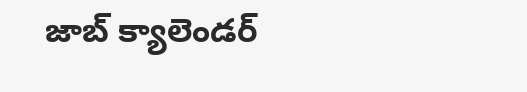జాబ్ క్యాలెండర్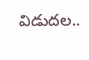విడుదల..